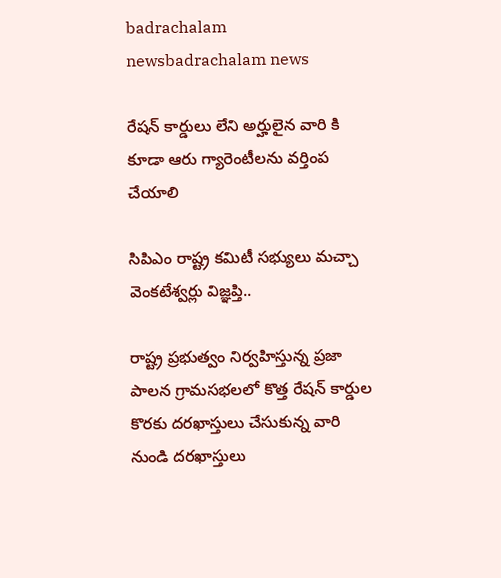badrachalam newsbadrachalam news

రేషన్ కార్డులు లేని అర్హులైన వారి కి కూడా ఆరు గ్యారెంటీలను వర్తింప చేయాలి

సిపిఎం రాష్ట్ర కమిటీ సభ్యులు మచ్చా వెంకటేశ్వర్లు విజ్ఞప్తి..

రాష్ట్ర ప్రభుత్వం నిర్వహిస్తున్న ప్రజా పాలన గ్రామసభలలో కొత్త రేషన్ కార్డుల కొరకు దరఖాస్తులు చేసుకున్న వారి నుండి దరఖాస్తులు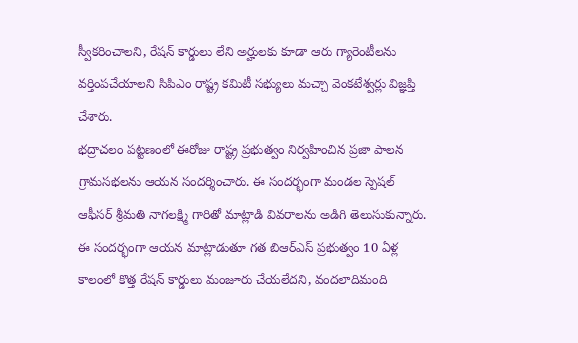స్వీకరించాలని, రేషన్ కార్డులు లేని అర్హులకు కూడా ఆరు గ్యారెంటీలను వర్తింపచేయాలని సిపిఎం రాష్ట్ర కమిటీ సభ్యులు మచ్చా వెంకటేశ్వర్లు విజ్ఞప్తి చేశారు.
భద్రాచలం పట్టణంలో ఈరోజు రాష్ట్ర ప్రభుత్వం నిర్వహించిన ప్రజా పాలన గ్రామసభలను ఆయన సందర్శించారు. ఈ సందర్భంగా మండల స్పెషల్ ఆఫీసర్ శ్రీమతి నాగలక్ష్మి గారితో మాట్లాడి వివరాలను అడిగి తెలుసుకున్నారు. ఈ సందర్భంగా ఆయన మాట్లాడుతూ గత బిఆర్ఎస్ ప్రభుత్వం 10 ఏళ్ల కాలంలో కొత్త రేషన్ కార్డులు మంజూరు చేయలేదని, వందలాదిమంది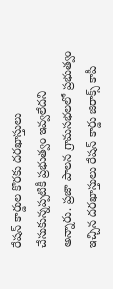రేషన్ కార్డుల కొరకు దరఖాస్తులు చేసుకున్నప్పటికీ ప్రభుత్వం ఇవ్వలేదని అన్నారు. ప్రజా పాలన గ్రామసభలలో ప్రభుత్వం ఇచ్చిన దరఖాస్తులు రేషన్ కార్డు జిరాక్స్ కాపీ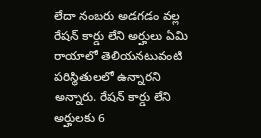లేదా నంబరు అడగడం వల్ల రేషన్ కార్డు లేని అర్హులు ఏమి రాయాలో తెలియనటువంటి పరిస్థితులలో ఉన్నారని అన్నారు. రేషన్ కార్డు లేని అర్హులకు 6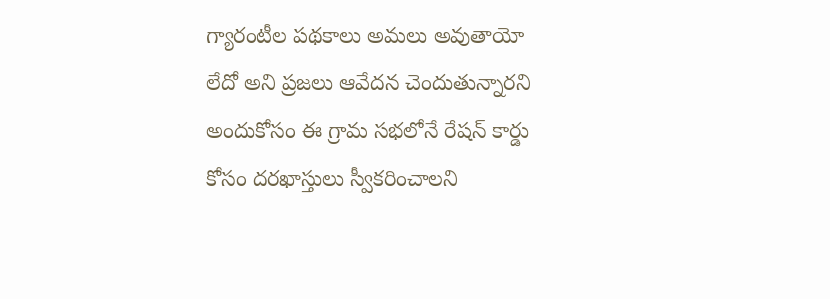గ్యారంటీల పథకాలు అమలు అవుతాయో లేదో అని ప్రజలు ఆవేదన చెందుతున్నారని అందుకోసం ఈ గ్రామ సభలోనే రేషన్ కార్డు కోసం దరఖాస్తులు స్వీకరించాలని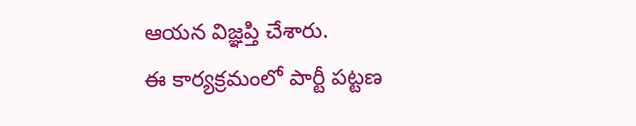ఆయన విజ్ఞప్తి చేశారు.
ఈ కార్యక్రమంలో పార్టీ పట్టణ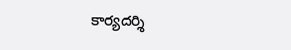కార్యదర్శి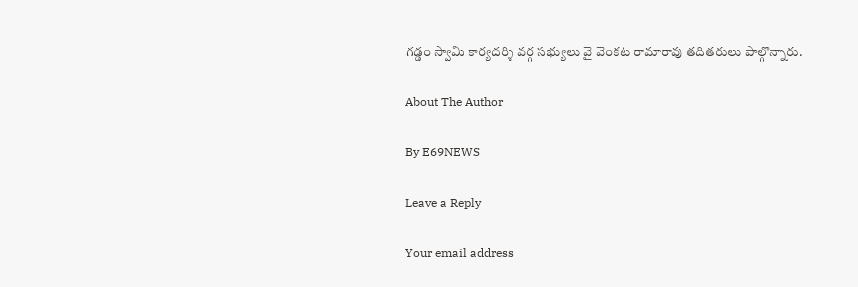గడ్డం స్వామి కార్యదర్శి వర్గ సభ్యులు వై వెంకట రామారావు తదితరులు పాల్గొన్నారు.

About The Author

By E69NEWS

Leave a Reply

Your email address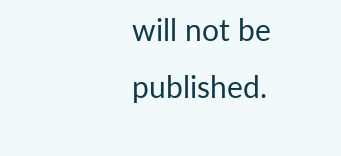will not be published.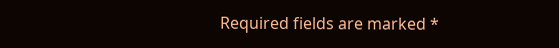Required fields are marked *